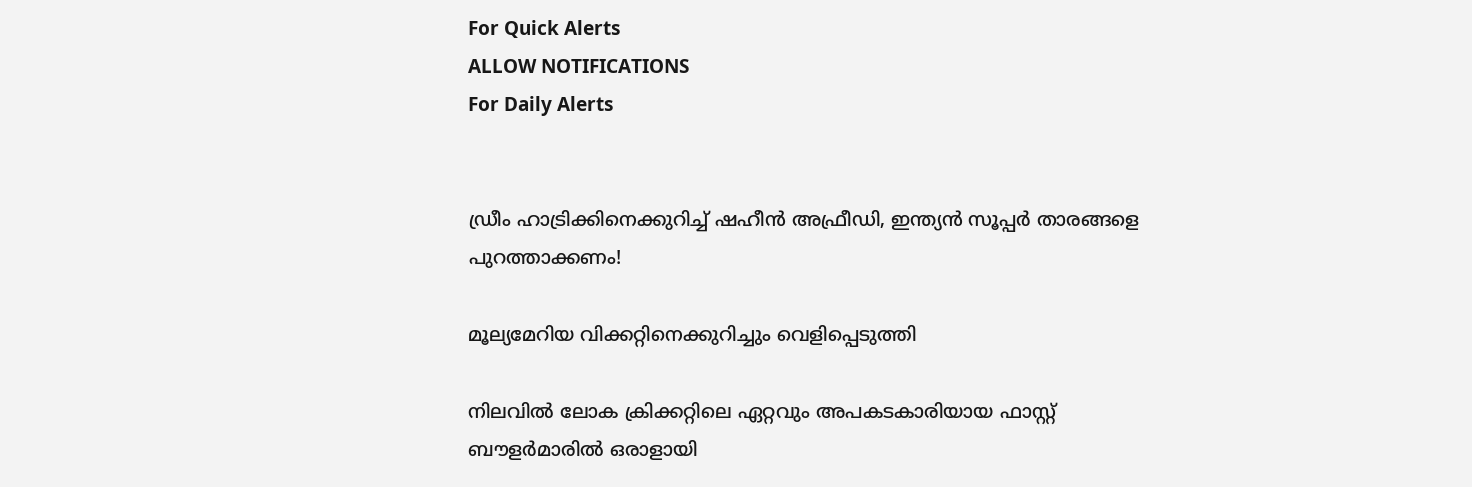For Quick Alerts
ALLOW NOTIFICATIONS
For Daily Alerts


ഡ്രീം ഹാട്രിക്കിനെക്കുറിച്ച് ഷഹീന്‍ അഫ്രീഡി, ഇന്ത്യന്‍ സൂപ്പര്‍ താരങ്ങളെ പുറത്താക്കണം!

മൂല്യമേറിയ വിക്കറ്റിനെക്കുറിച്ചും വെളിപ്പെടുത്തി

നിലവില്‍ ലോക ക്രിക്കറ്റിലെ ഏറ്റവും അപകടകാരിയായ ഫാസ്റ്റ് ബൗളര്‍മാരില്‍ ഒരാളായി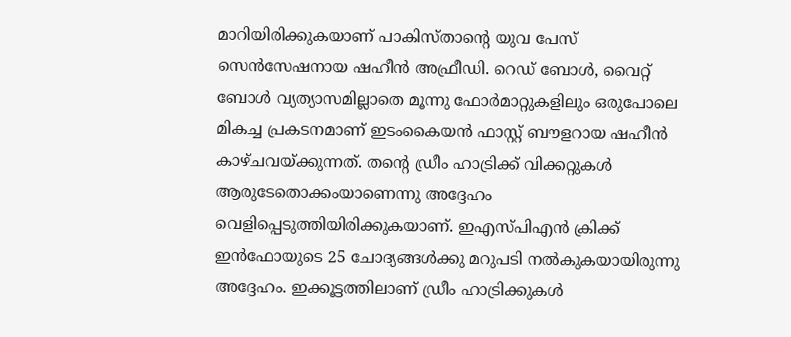മാറിയിരിക്കുകയാണ് പാകിസ്താന്റെ യുവ പേസ് സെന്‍സേഷനായ ഷഹീന്‍ അഫ്രീഡി. റെഡ് ബോള്‍, വൈറ്റ് ബോള്‍ വ്യത്യാസമില്ലാതെ മൂന്നു ഫോര്‍മാറ്റുകളിലും ഒരുപോലെ മികച്ച പ്രകടനമാണ് ഇടംകൈയന്‍ ഫാസ്റ്റ് ബൗളറായ ഷഹീന്‍ കാഴ്ചവയ്ക്കുന്നത്. തന്റെ ഡ്രീം ഹാട്രിക്ക് വിക്കറ്റുകള്‍ ആരുടേതൊക്കംയാണെന്നു അദ്ദേഹം വെളിപ്പെടുത്തിയിരിക്കുകയാണ്. ഇഎസ്പിഎന്‍ ക്രിക്ക് ഇന്‍ഫോയുടെ 25 ചോദ്യങ്ങള്‍ക്കു മറുപടി നല്‍കുകയായിരുന്നു അദ്ദേഹം. ഇക്കൂട്ടത്തിലാണ് ഡ്രീം ഹാട്രിക്കുകള്‍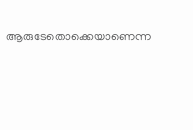ആരുടേതൊക്കെയാണെന്ന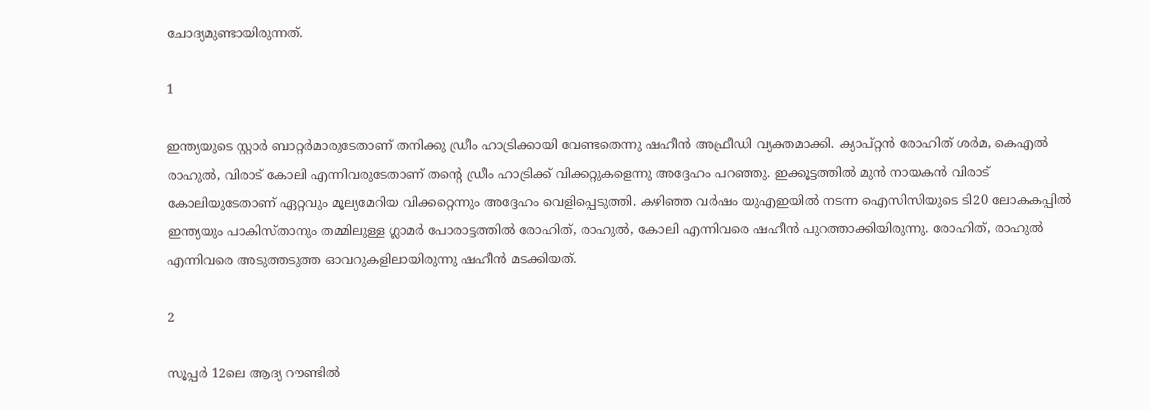ചോദ്യമുണ്ടായിരുന്നത്.

1

ഇന്ത്യയുടെ സ്റ്റാര്‍ ബാറ്റര്‍മാരുടേതാണ് തനിക്കു ഡ്രീം ഹാട്രിക്കായി വേണ്ടതെന്നു ഷഹീന്‍ അഫ്രീഡി വ്യക്തമാക്കി. ക്യാപ്റ്റന്‍ രോഹിത് ശര്‍മ, കെഎല്‍ രാഹുല്‍, വിരാട് കോലി എന്നിവരുടേതാണ് തന്റെ ഡ്രീം ഹാട്രിക്ക് വിക്കറ്റുകളെന്നു അദ്ദേഹം പറഞ്ഞു. ഇക്കൂട്ടത്തില്‍ മുന്‍ നായകന്‍ വിരാട് കോലിയുടേതാണ് ഏറ്റവും മൂല്യമേറിയ വിക്കറ്റെന്നും അദ്ദേഹം വെളിപ്പെടുത്തി. കഴിഞ്ഞ വര്‍ഷം യുഎഇയില്‍ നടന്ന ഐസിസിയുടെ ടി20 ലോകകപ്പില്‍ ഇന്ത്യയും പാകിസ്താനും തമ്മിലുള്ള ഗ്ലാമര്‍ പോരാട്ടത്തില്‍ രോഹിത്, രാഹുല്‍, കോലി എന്നിവരെ ഷഹീന്‍ പുറത്താക്കിയിരുന്നു. രോഹിത്, രാഹുല്‍ എന്നിവരെ അടുത്തടുത്ത ഓവറുകളിലായിരുന്നു ഷഹീന്‍ മടക്കിയത്.

2

സൂപ്പര്‍ 12ലെ ആദ്യ റൗണ്ടില്‍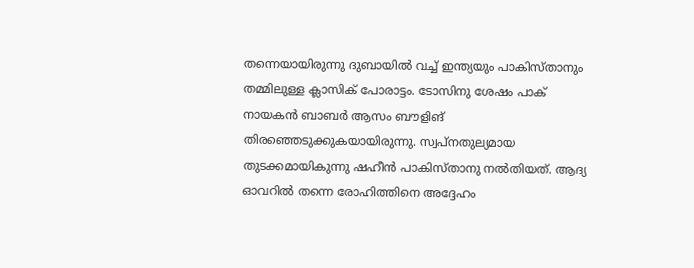തന്നെയായിരുന്നു ദുബായില്‍ വച്ച് ഇന്ത്യയും പാകിസ്താനും തമ്മിലുള്ള ക്ലാസിക് പോരാട്ടം. ടോസിനു ശേഷം പാക് നായകന്‍ ബാബര്‍ ആസം ബൗളിങ് തിരഞ്ഞെടുക്കുകയായിരുന്നു. സ്വപ്‌നതുല്യമായ തുടക്കമായികുന്നു ഷഹീന്‍ പാകിസ്താനു നല്‍തിയത്. ആദ്യ ഓവറില്‍ തന്നെ രോഹിത്തിനെ അദ്ദേഹം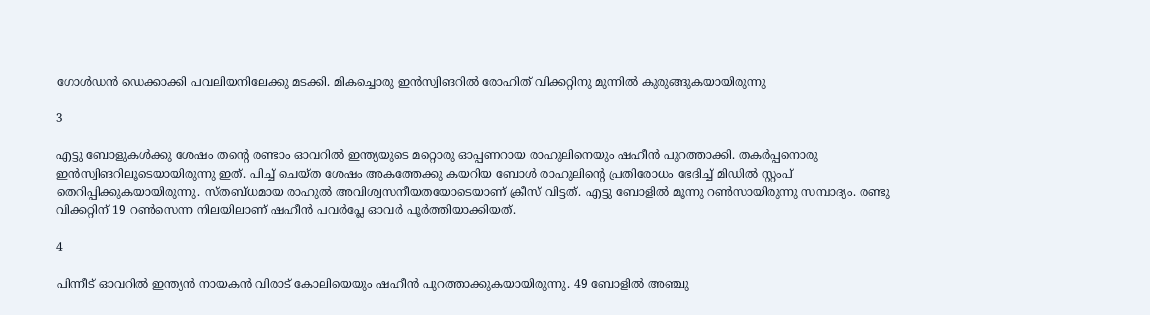ഗോള്‍ഡന്‍ ഡെക്കാക്കി പവലിയനിലേക്കു മടക്കി. മികച്ചൊരു ഇന്‍സ്വിങറില്‍ രോഹിത് വിക്കറ്റിനു മുന്നില്‍ കുരുങ്ങുകയായിരുന്നു

3

എട്ടു ബോളുകള്‍ക്കു ശേഷം തന്റെ രണ്ടാം ഓവറില്‍ ഇന്ത്യയുടെ മറ്റൊരു ഓപ്പണറായ രാഹുലിനെയും ഷഹീന്‍ പുറത്താക്കി. തകര്‍പ്പനൊരു ഇന്‍സ്വിങറിലൂടെയായിരുന്നു ഇത്. പിച്ച് ചെയ്ത ശേഷം അകത്തേക്കു കയറിയ ബോള്‍ രാഹുലിന്റെ പ്രതിരോധം ഭേദിച്ച് മിഡില്‍ സ്റ്റംപ് തെറിപ്പിക്കുകയായിരുന്നു. സ്തബ്ധമായ രാഹുല്‍ അവിശ്വസനീയതയോടെയാണ് ക്രീസ് വിട്ടത്. എട്ടു ബോളില്‍ മൂന്നു റണ്‍സായിരുന്നു സമ്പാദ്യം. രണ്ടു വിക്കറ്റിന് 19 റണ്‍സെന്ന നിലയിലാണ് ഷഹീന്‍ പവര്‍പ്ലേ ഓവര്‍ പൂര്‍ത്തിയാക്കിയത്.

4

പിന്നീട് ഓവറില്‍ ഇന്ത്യന്‍ നായകന്‍ വിരാട് കോലിയെയും ഷഹീന്‍ പുറത്താക്കുകയായിരുന്നു. 49 ബോളില്‍ അഞ്ചു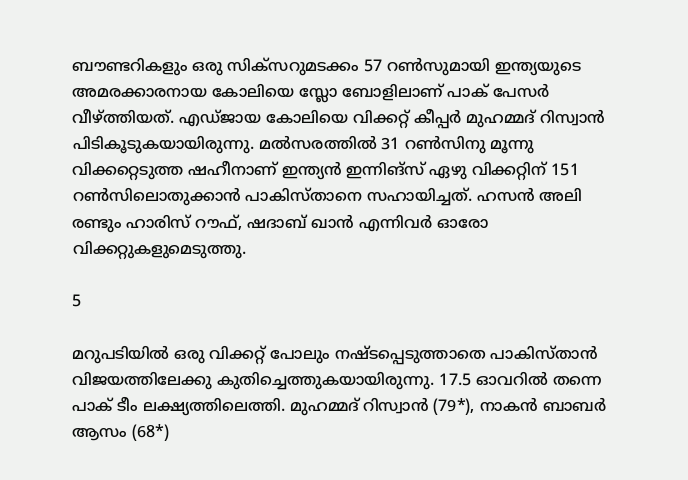ബൗണ്ടറികളും ഒരു സിക്‌സറുമടക്കം 57 റണ്‍സുമായി ഇന്ത്യയുടെ അമരക്കാരനായ കോലിയെ സ്ലോ ബോളിലാണ് പാക് പേസര്‍ വീഴ്ത്തിയത്. എഡ്ജായ കോലിയെ വിക്കറ്റ് കീപ്പര്‍ മുഹമ്മദ് റിസ്വാന്‍ പിടികൂടുകയായിരുന്നു. മല്‍സരത്തില്‍ 31 റണ്‍സിനു മൂന്നു വിക്കറ്റെടുത്ത ഷഹീനാണ് ഇന്ത്യന്‍ ഇന്നിങ്‌സ് ഏഴു വിക്കറ്റിന് 151 റണ്‍സിലൊതുക്കാന്‍ പാകിസ്താനെ സഹായിച്ചത്. ഹസന്‍ അലി രണ്ടും ഹാരിസ് റൗഫ്, ഷദാബ് ഖാന്‍ എന്നിവര്‍ ഓരോ വിക്കറ്റുകളുമെടുത്തു.

5

മറുപടിയില്‍ ഒരു വിക്കറ്റ് പോലും നഷ്ടപ്പെടുത്താതെ പാകിസ്താന്‍ വിജയത്തിലേക്കു കുതിച്ചെത്തുകയായിരുന്നു. 17.5 ഓവറില്‍ തന്നെ പാക് ടീം ലക്ഷ്യത്തിലെത്തി. മുഹമ്മദ് റിസ്വാന്‍ (79*), നാകന്‍ ബാബര്‍ ആസം (68*)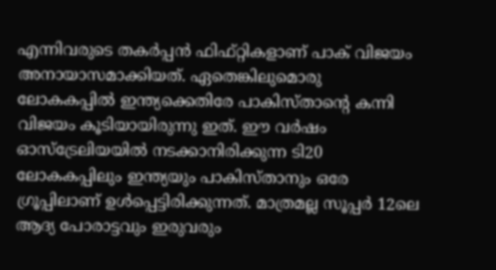എന്നിവരുടെ തകര്‍പ്പന്‍ ഫിഫ്റ്റികളാണ് പാക് വിജയം അനായാസമാക്കിയത്. ഏതെങ്കിലുമൊരു ലോകകപ്പില്‍ ഇന്ത്യക്കെതിരേ പാകിസ്താന്റെ കന്നി വിജയം കൂടിയായിരുന്നു ഇത്. ഈ വര്‍ഷം ഓസ്‌ട്രേലിയയില്‍ നടക്കാനിരിക്കുന്ന ടി20 ലോകകപ്പിലും ഇന്ത്യയും പാകിസ്താനും ഒരേ ഗ്രൂപ്പിലാണ് ഉള്‍പ്പെട്ടിരിക്കുന്നത്. മാത്രമല്ല സൂപ്പര്‍ 12ലെ ആദ്യ പോരാട്ടവും ഇരുവരും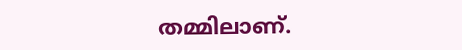തമ്മിലാണ്.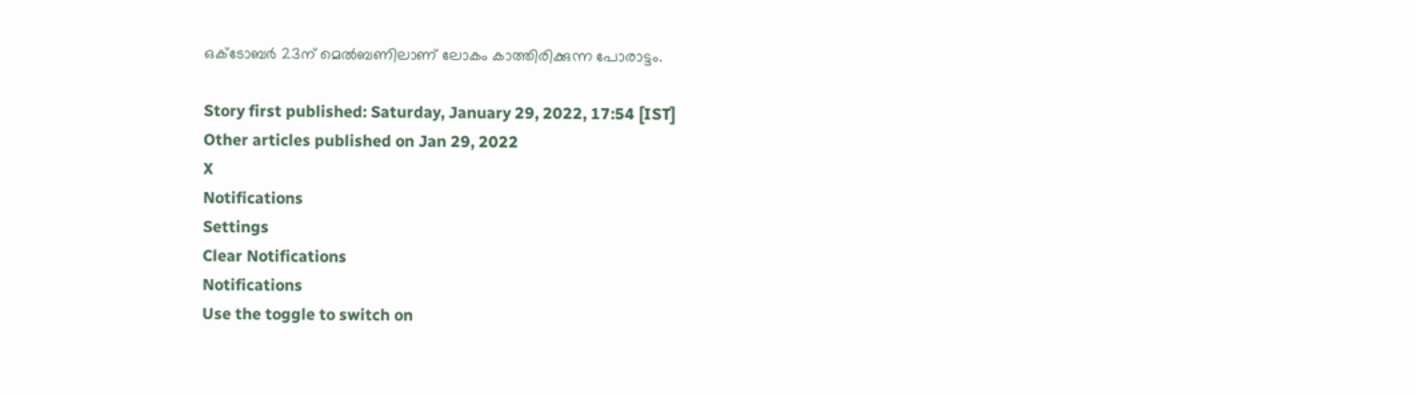ഒക്ടോബര്‍ 23ന് മെല്‍ബണിലാണ് ലോകം കാത്തിരിക്കുന്ന പോരാട്ടം.

Story first published: Saturday, January 29, 2022, 17:54 [IST]
Other articles published on Jan 29, 2022
X
Notifications
Settings
Clear Notifications
Notifications
Use the toggle to switch on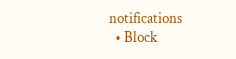notifications
  • Block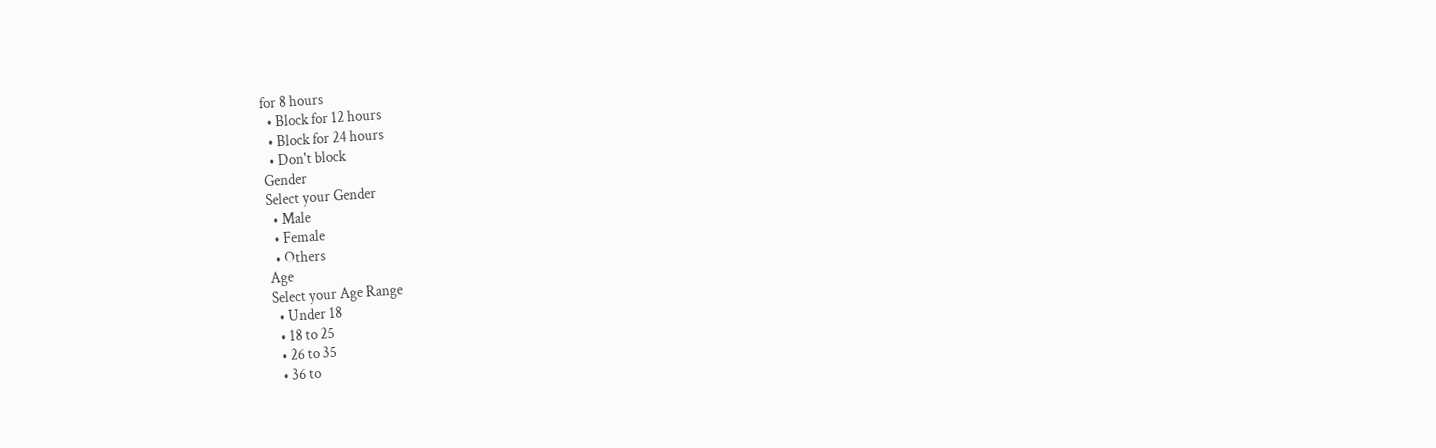for 8 hours
  • Block for 12 hours
  • Block for 24 hours
  • Don't block
Gender
Select your Gender
  • Male
  • Female
  • Others
Age
Select your Age Range
  • Under 18
  • 18 to 25
  • 26 to 35
  • 36 to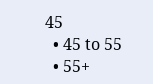45
  • 45 to 55
  • 55+